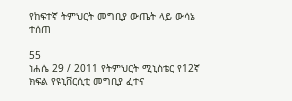የከፍተኛ ትምህርት መግቢያ ውጤት ላይ ውሳኔ ተሰጠ

55
ነሐሴ 29 / 2011 የትምህርት ሚኒስቴር የ12ኛ ክፍል የዩኒቨርሲቲ መግቢያ ፈተና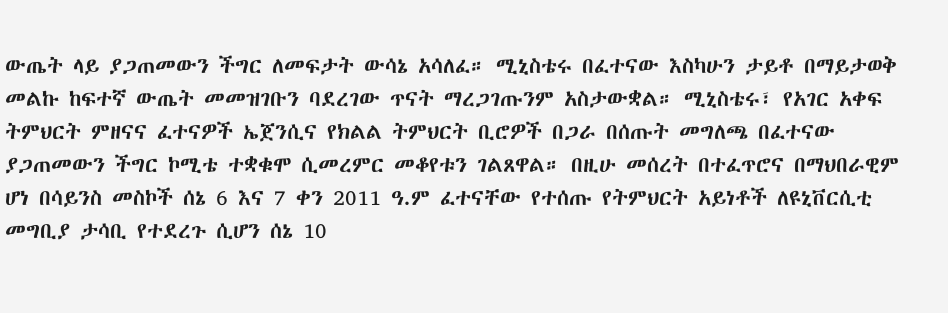ውጤት ላይ ያጋጠመውን ችግር ለመፍታት ውሳኔ አሳለፈ። ሚኒስቴሩ በፈተናው እስካሁን ታይቶ በማይታወቅ መልኩ ከፍተኛ ውጤት መመዝገቡን ባደረገው ጥናት ማረጋገጡንም አስታውቋል። ሚኒስቴሩ፣ የአገር አቀፍ ትምህርት ምዘናና ፈተናዎች ኤጀንሲና የክልል ትምህርት ቢሮዎች በጋራ በሰጡት መግለጫ በፈተናው ያጋጠመውን ችግር ኮሚቴ ተቋቁሞ ሲመረምር መቆየቱን ገልጸዋል። በዚሁ መሰረት በተፈጥሮና በማህበራዊም ሆነ በሳይንስ መስኮች ሰኔ 6 እና 7 ቀን 2011 ዓ.ም ፈተናቸው የተሰጡ የትምህርት አይነቶች ለዩኒቨርሲቲ መግቢያ ታሳቢ የተደረጉ ሲሆን ሰኔ 10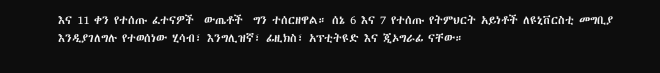እና 11 ቀን የተሰጡ ፈተናዎች  ውጤቶች  ግን ተሰርዘዋል። ሰኔ 6 እና 7 የተሰጡ የትምህርት አይነቶች ለዩኒቨርስቲ መግቢያ እንዲያገለግሉ የተወሰነው ሂሳብ፣ እንግሊዝኛ፣ ፊዚክስ፣ አፕቲትዩድ እና ጂኦግራፊ ናቸው።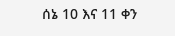ሰኔ 10 እና 11 ቀን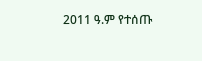2011 ዓ.ም የተሰጡ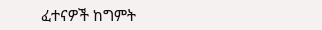ፈተናዎች ከግምት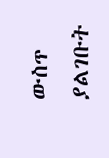ውስጥ ያልገቡት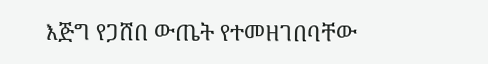እጅግ የጋሸበ ውጤት የተመዘገበባቸው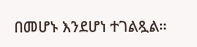በመሆኑ እንደሆነ ተገልጿል።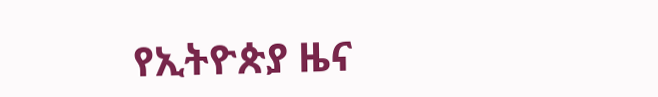የኢትዮጵያ ዜና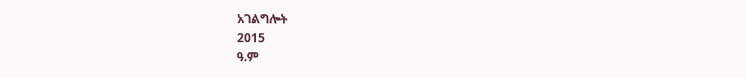አገልግሎት
2015
ዓ.ም